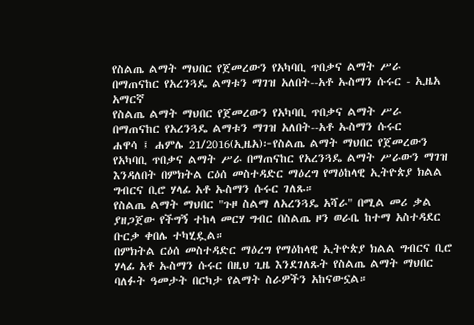የስልጤ ልማት ማህበር የጀመረውን የአካባቢ ጥበቃና ልማት ሥራ በማጠናከር የአረንጓዴ ልማቱን ማገዝ አለበት--አቶ ኡስማን ሱሩር - ኢዜአ አማርኛ
የስልጤ ልማት ማህበር የጀመረውን የአካባቢ ጥበቃና ልማት ሥራ በማጠናከር የአረንጓዴ ልማቱን ማገዝ አለበት--አቶ ኡስማን ሱሩር
ሐዋሳ ፤ ሐምሌ 21/2016(ኢዜአ)፦የስልጤ ልማት ማህበር የጀመረውን የአካባቢ ጥበቃና ልማት ሥራ በማጠናከር የአረንጓዴ ልማት ሥራውን ማገዝ እንዳለበት በምክትል ርዕሰ መስተዳድር ማዕረግ የማዕከላዊ ኢትዮጵያ ክልል ግብርና ቢሮ ሃላፊ አቶ ኡስማን ሱሩር ገለጹ።
የስልጤ ልማት ማህበር "ጉዞ ስልማ ለአረንጓዴ አሻራ" በሚል መሪ ቃል ያዘጋጀው የችግኝ ተከላ መርሃ ግብር በስልጤ ዞን ወራቤ ከተማ አስተዳደር ቡርቃ ቀበሌ ተካሂዷል።
በምክትል ርዕሰ መስተዳድር ማዕረግ የማዕከላዊ ኢትዮጵያ ክልል ግብርና ቢሮ ሃላፊ አቶ ኡስማን ሱሩር በዚህ ጊዜ እንደገለጹት የስልጤ ልማት ማህበር ባለፉት ዓመታት በርካታ የልማት ስራዎችን አከናውኗል።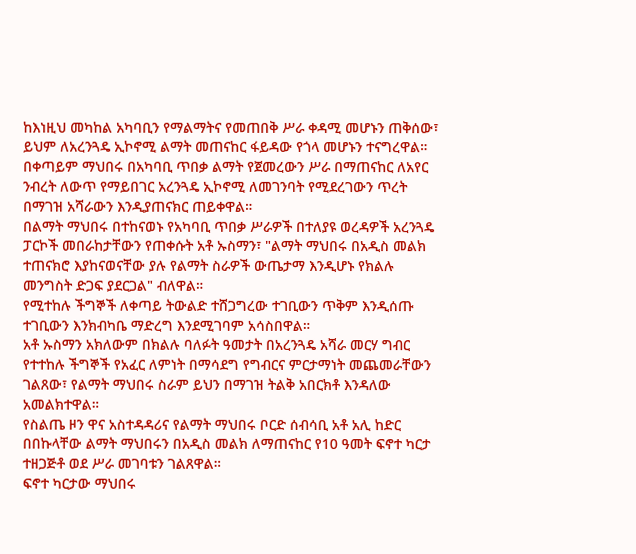ከእነዚህ መካከል አካባቢን የማልማትና የመጠበቅ ሥራ ቀዳሚ መሆኑን ጠቅሰው፣ ይህም ለአረንጓዴ ኢኮኖሚ ልማት መጠናከር ፋይዳው የጎላ መሆኑን ተናግረዋል።
በቀጣይም ማህበሩ በአካባቢ ጥበቃ ልማት የጀመረውን ሥራ በማጠናከር ለአየር ንብረት ለውጥ የማይበገር አረንጓዴ ኢኮኖሚ ለመገንባት የሚደረገውን ጥረት በማገዝ አሻራውን እንዲያጠናክር ጠይቀዋል።
በልማት ማህበሩ በተከናወኑ የአካባቢ ጥበቃ ሥራዎች በተለያዩ ወረዳዎች አረንጓዴ ፓርኮች መበራከታቸውን የጠቀሱት አቶ ኡስማን፣ "ልማት ማህበሩ በአዲስ መልክ ተጠናክሮ እያከናወናቸው ያሉ የልማት ስራዎች ውጤታማ እንዲሆኑ የክልሉ መንግስት ድጋፍ ያደርጋል" ብለዋል።
የሚተከሉ ችግኞች ለቀጣይ ትውልድ ተሸጋግረው ተገቢውን ጥቅም እንዲሰጡ ተገቢውን እንክብካቤ ማድረግ እንደሚገባም አሳስበዋል።
አቶ ኡስማን አክለውም በክልሉ ባለፉት ዓመታት በአረንጓዴ አሻራ መርሃ ግብር የተተከሉ ችግኞች የአፈር ለምነት በማሳደግ የግብርና ምርታማነት መጨመራቸውን ገልጸው፣ የልማት ማህበሩ ስራም ይህን በማገዝ ትልቅ አበርክቶ እንዳለው አመልክተዋል።
የስልጤ ዞን ዋና አስተዳዳሪና የልማት ማህበሩ ቦርድ ሰብሳቢ አቶ አሊ ከድር በበኩላቸው ልማት ማህበሩን በአዲስ መልክ ለማጠናከር የ10 ዓመት ፍኖተ ካርታ ተዘጋጅቶ ወደ ሥራ መገባቱን ገልጸዋል።
ፍኖተ ካርታው ማህበሩ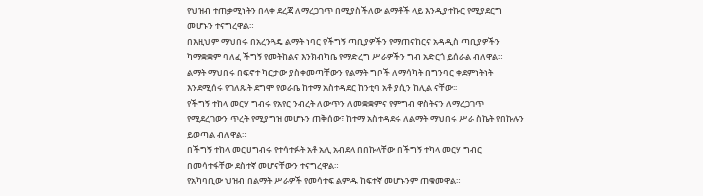የህዝብ ተጠቃሚነትን በላቀ ደረጃ ለማረጋገጥ በሚያስችለው ልማቶች ላይ እንዲያተኩር የሚያደርግ መሆኑን ተናግረዋል።
በእዚህም ማህበሩ በአረንጓዴ ልማት ነባር የችግኝ ጣቢያዎችን የማጠናከርና አዳዲስ ጣቢያዎችን ካማቋቋም ባለፈ ችግኝ የመትከልና እንክብካቤ የማድረግ ሥራዎችን ግብ አድርጎ ይሰራል ብለዋል።
ልማት ማህበሩ በፍኖተ ካርታው ያስቀመጣቸውን የልማት ግቦች ለማሳካት በግንባር ቀደምነትነት እንደሚሰሩ የገለጹት ደግሞ የወራቤ ከተማ አስተዳደር ከንቲባ አቶ ያሲን ከሊል ናቸው፡፡
የችግኝ ተከላ መርሃ ግብሩ የአየር ንብረት ለውጥን ለመቋቋምና የምግብ ዋስትናን ለማረጋገጥ የሚደረገውን ጥረት የሚያግዝ መሆኑን ጠቅሰው፣ ከተማ አስተዳደሩ ለልማት ማህበሩ ሥራ ስኬት የበኩሉን ይወጣል ብለዋል።
በችግኝ ተከላ መርሀግብሩ የተሳተፉት አቶ አሊ አብደላ በበኩላቸው በችግኝ ተካላ መርሃ ግብር በመሳተፋቸው ደስተኛ መሆናቸውን ተናግረዋል።
የአካባቢው ህዝብ በልማት ሥራዎች የመሳተፍ ልምዱ ከፍተኛ መሆኑንም ጠቁመዋል።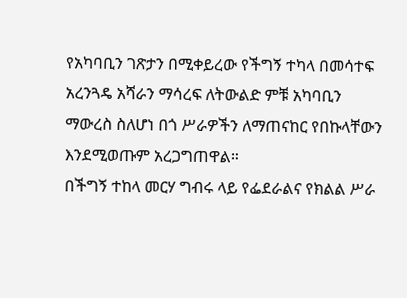የአካባቢን ገጽታን በሚቀይረው የችግኝ ተካላ በመሳተፍ አረንጓዴ አሻራን ማሳረፍ ለትውልድ ምቹ አካባቢን ማውረስ ስለሆነ በጎ ሥራዎችን ለማጠናከር የበኩላቸውን እንደሚወጡም አረጋግጠዋል።
በችግኝ ተከላ መርሃ ግብሩ ላይ የፌደራልና የክልል ሥራ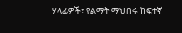ሃላፊዎች፣ የልማት ማህበሩ ከፍተኛ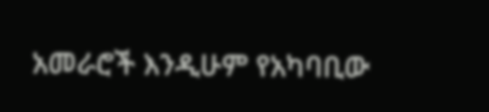አመራሮች እንዲሁም የአካባቢው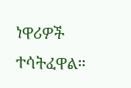ነዋሪዎች ተሳትፈዋል።